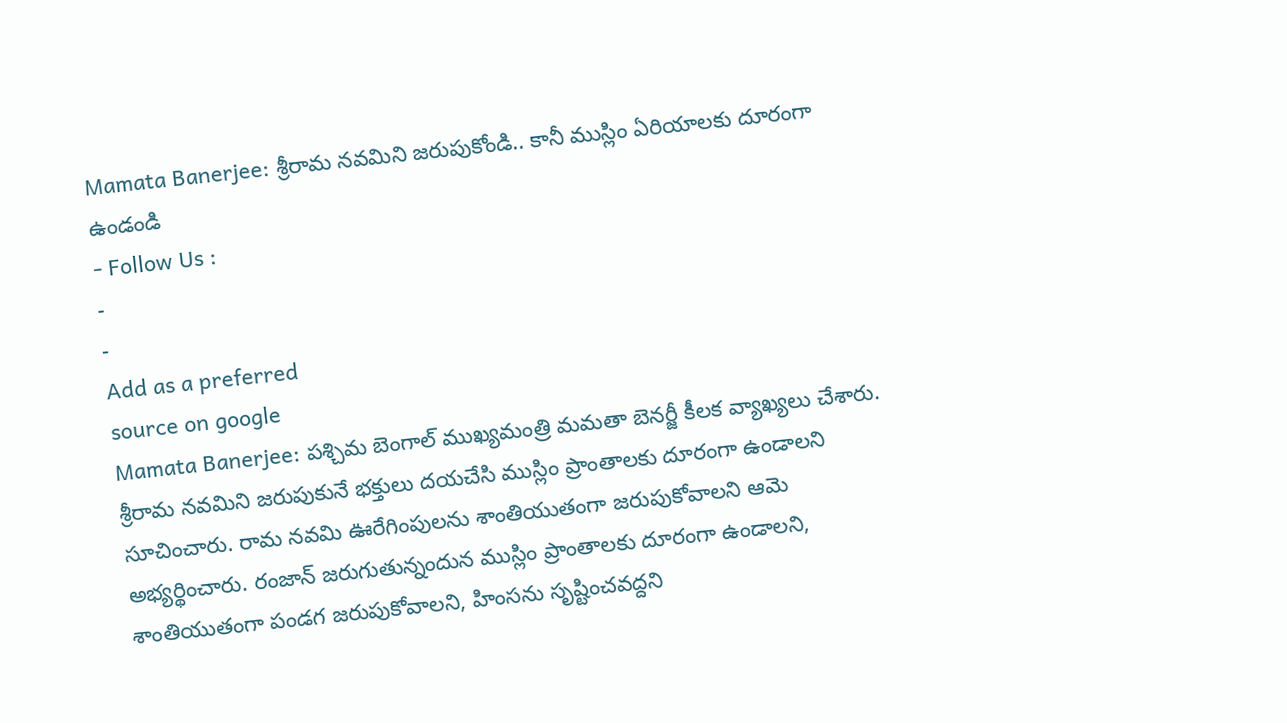Mamata Banerjee: శ్రీరామ నవమిని జరుపుకోండి.. కానీ ముస్లిం ఏరియాలకు దూరంగా ఉండండి
- Follow Us :
-
-
Add as a preferred
source on google
Mamata Banerjee: పశ్చిమ బెంగాల్ ముఖ్యమంత్రి మమతా బెనర్జీ కీలక వ్యాఖ్యలు చేశారు. శ్రీరామ నవమిని జరుపుకునే భక్తులు దయచేసి ముస్లిం ప్రాంతాలకు దూరంగా ఉండాలని సూచించారు. రామ నవమి ఊరేగింపులను శాంతియుతంగా జరుపుకోవాలని ఆమె అభ్యర్థించారు. రంజాన్ జరుగుతున్నందున ముస్లిం ప్రాంతాలకు దూరంగా ఉండాలని, శాంతియుతంగా పండగ జరుపుకోవాలని, హింసను సృష్టించవద్దని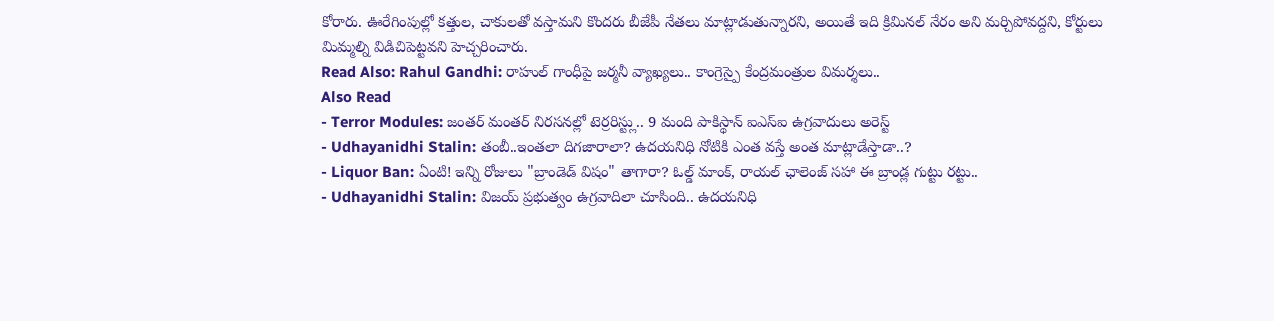కోరారు. ఊరేగింపుల్లో కత్తుల, చాకులతో వస్తామని కొందరు బీజేపీ నేతలు మాట్లాడుతున్నారని, అయితే ఇది క్రిమినల్ నేరం అని మర్చిపోవద్దని, కోర్టులు మిమ్మల్ని విడిచిపెట్టవని హెచ్చరించారు.
Read Also: Rahul Gandhi: రాహుల్ గాంధీపై జర్మనీ వ్యాఖ్యలు.. కాంగ్రెస్పై కేంద్రమంత్రుల విమర్శలు..
Also Read
- Terror Modules: జంతర్ మంతర్ నిరసనల్లో టెర్రరిస్ట్లు.. 9 మంది పాకిస్థాన్ ఐఎస్ఐ ఉగ్రవాదులు అరెస్ట్
- Udhayanidhi Stalin: తంబీ..ఇంతలా దిగజారాలా? ఉదయనిధి నోటికి ఎంత వస్తే అంత మాట్లాడేస్తాడా..?
- Liquor Ban: ఏంటి! ఇన్ని రోజులు "బ్రాండెడ్ విషం" తాగారా? ఓల్డ్ మాంక్, రాయల్ ఛాలెంజ్ సహా ఈ బ్రాండ్ల గుట్టు రట్టు..
- Udhayanidhi Stalin: విజయ్ ప్రభుత్వం ఉగ్రవాదిలా చూసింది.. ఉదయనిధి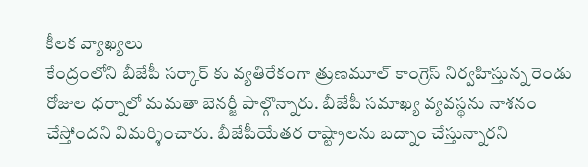కీలక వ్యాఖ్యలు
కేంద్రంలోని బీజేపీ సర్కార్ కు వ్యతిరేకంగా త్రుణమూల్ కాంగ్రెస్ నిర్వహిస్తున్న రెండు రోజుల ధర్నాలో మమతా బెనర్జీ పాల్గొన్నారు. బీజేపీ సమాఖ్య వ్యవస్థను నాశనం చేస్తోందని విమర్శించారు. బీజేపీయేతర రాష్ట్రాలను బద్నాం చేస్తున్నారని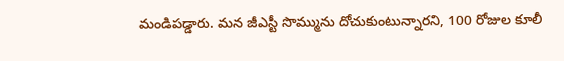మండిపడ్డారు. మన జీఎస్టీ సొమ్మును దోచుకుంటున్నారని, 100 రోజుల కూలీ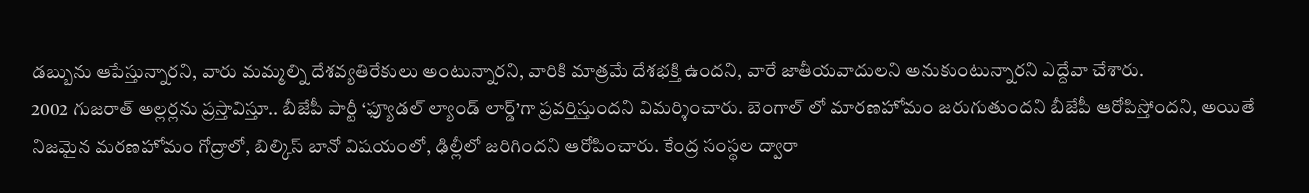డబ్బును ఆపేస్తున్నారని, వారు మమ్మల్ని దేశవ్యతిరేకులు అంటున్నారని, వారికి మాత్రమే దేశభక్తి ఉందని, వారే జాతీయవాదులని అనుకుంటున్నారని ఎద్దేవా చేశారు.
2002 గుజరాత్ అల్లర్లను ప్రస్తావిస్తూ.. బీజేపీ పార్టీ ‘ఫ్యూడల్ ల్యాండ్ లార్డ్’గా ప్రవర్తిస్తుందని విమర్శించారు. బెంగాల్ లో మారణహోమం జరుగుతుందని బీజేపీ ఆరోపిస్తోందని, అయితే నిజమైన మరణహోమం గోద్రాలో, బిల్కిస్ బానో విషయంలో, ఢిల్లీలో జరిగిందని ఆరోపించారు. కేంద్ర సంస్థల ద్వారా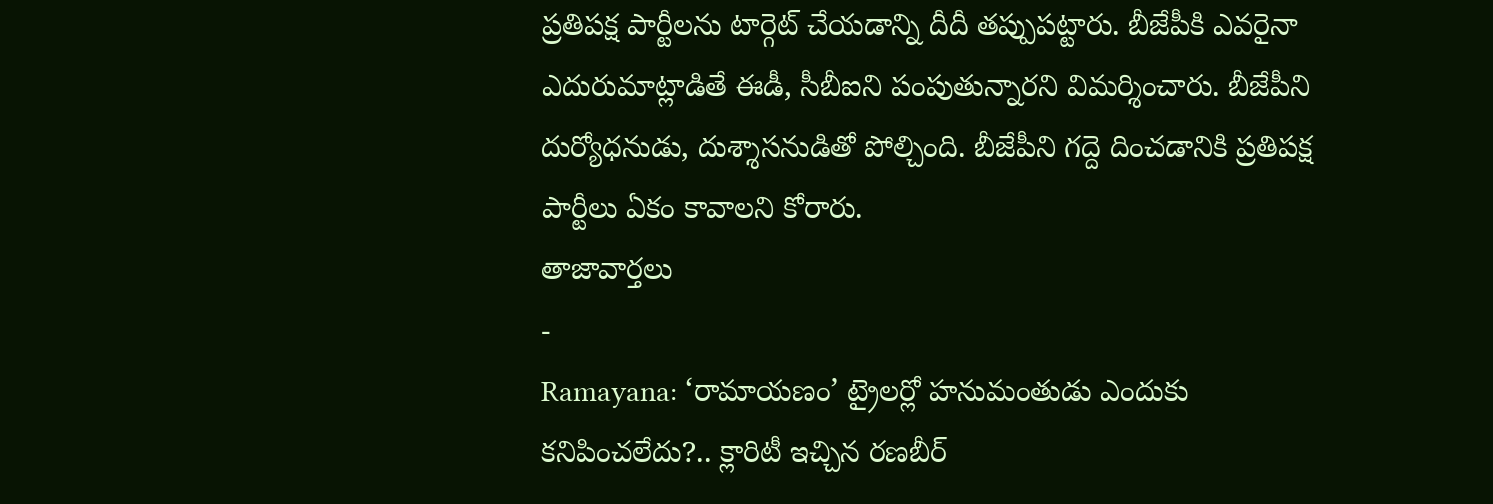ప్రతిపక్ష పార్టీలను టార్గెట్ చేయడాన్ని దీదీ తప్పుపట్టారు. బీజేపీకి ఎవరైనా ఎదురుమాట్లాడితే ఈడీ, సీబీఐని పంపుతున్నారని విమర్శించారు. బీజేపీని దుర్యోధనుడు, దుశ్శాసనుడితో పోల్చింది. బీజేపీని గద్దె దించడానికి ప్రతిపక్ష పార్టీలు ఏకం కావాలని కోరారు.
తాజావార్తలు
-
Ramayana: ‘రామాయణం’ ట్రైలర్లో హనుమంతుడు ఎందుకు కనిపించలేదు?.. క్లారిటీ ఇచ్చిన రణబీర్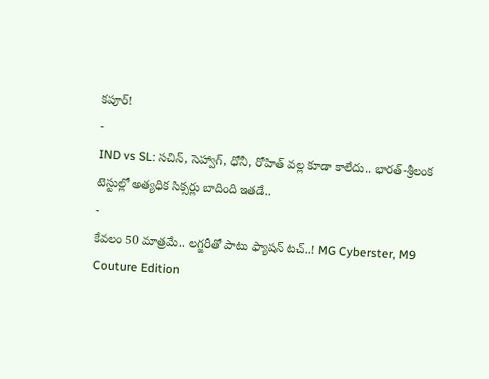కపూర్!
-
IND vs SL: సచిన్, సెహ్వాగ్, ధోనీ, రోహిత్ వల్ల కూడా కాలేదు.. భారత్-శ్రీలంక టెస్టుల్లో అత్యధిక సిక్సర్లు బాదింది ఇతడే..
-
కేవలం 50 మాత్రమే.. లగ్జరీతో పాటు ఫ్యాషన్ టచ్..! MG Cyberster, M9 Couture Edition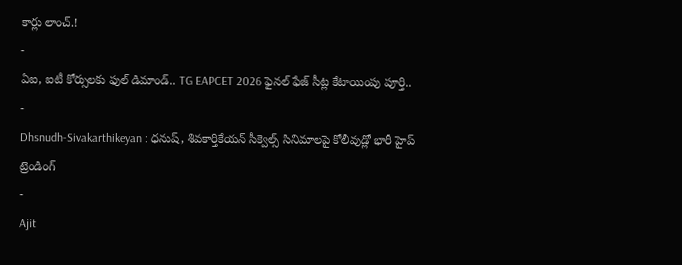కార్లు లాంచ్.!
-
ఏఐ, ఐటీ కోర్సులకు ఫుల్ డిమాండ్.. TG EAPCET 2026 ఫైనల్ ఫేజ్ సీట్ల కేటాయింపు పూర్తి..
-
Dhsnudh-Sivakarthikeyan : ధనుష్, శివకార్తికేయన్ సీక్వెల్స్ సినిమాలపై కోలీవుడ్లో భారీ హైప్
ట్రెండింగ్
-
Ajit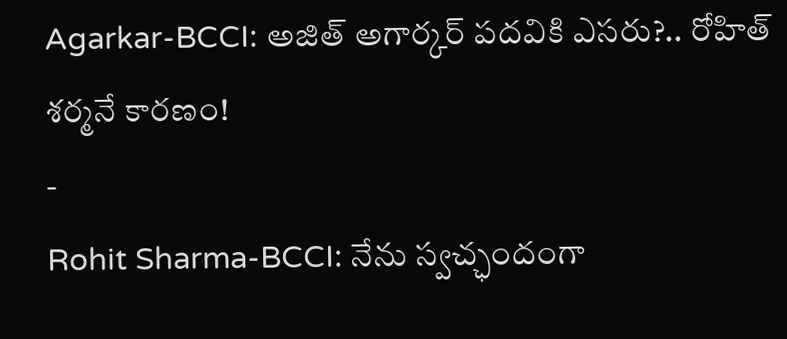Agarkar-BCCI: అజిత్ అగార్కర్ పదవికి ఎసరు?.. రోహిత్ శర్మనే కారణం!
-
Rohit Sharma-BCCI: నేను స్వచ్ఛందంగా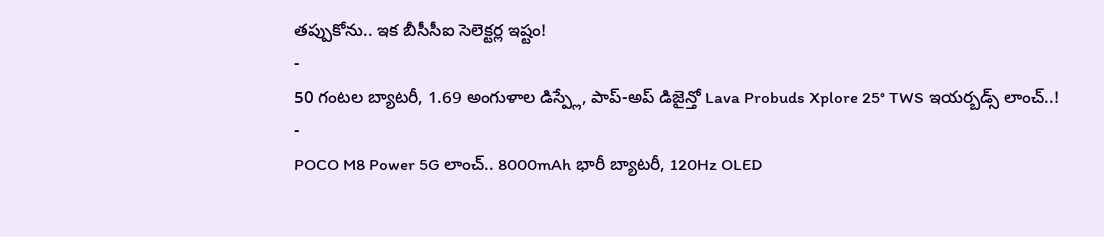తప్పుకోను.. ఇక బీసీసీఐ సెలెక్టర్ల ఇష్టం!
-
50 గంటల బ్యాటరీ, 1.69 అంగుళాల డిస్ప్లే, పాప్-అప్ డిజైన్తో Lava Probuds Xplore 25° TWS ఇయర్బడ్స్ లాంచ్..!
-
POCO M8 Power 5G లాంచ్.. 8000mAh భారీ బ్యాటరీ, 120Hz OLED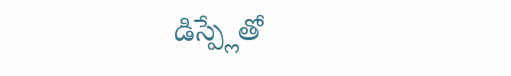డిస్ప్లేతో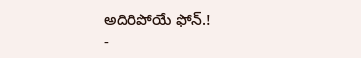అదిరిపోయే ఫోన్.!
-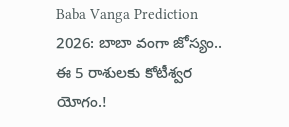Baba Vanga Prediction 2026: బాబా వంగా జోస్యం.. ఈ 5 రాశులకు కోటీశ్వర యోగం.!